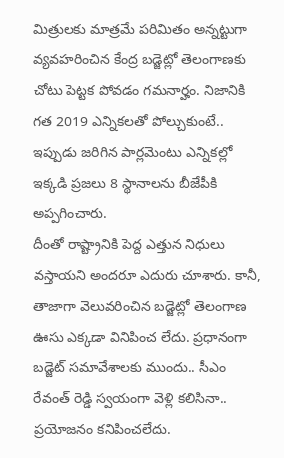మిత్రులకు మాత్రమే పరిమితం అన్నట్టుగా వ్యవహరించిన కేంద్ర బడ్జెట్లో తెలంగాణకు చోటు పెట్టక పోవడం గమనార్హం. నిజానికి గత 2019 ఎన్నికలతో పోల్చుకుంటే.. ఇప్పుడు జరిగిన పార్లమెంటు ఎన్నికల్లో ఇక్కడి ప్రజలు 8 స్థానాలను బీజేపీకి అప్పగించారు.
దీంతో రాష్ట్రానికి పెద్ద ఎత్తున నిధులు వస్తాయని అందరూ ఎదురు చూశారు. కానీ, తాజాగా వెలువరించిన బడ్జెట్లో తెలంగాణ ఊసు ఎక్కడా వినిపించ లేదు. ప్రధానంగా బడ్జెట్ సమావేశాలకు ముందు.. సీఎం రేవంత్ రెడ్డి స్వయంగా వెళ్లి కలిసినా.. ప్రయోజనం కనిపించలేదు.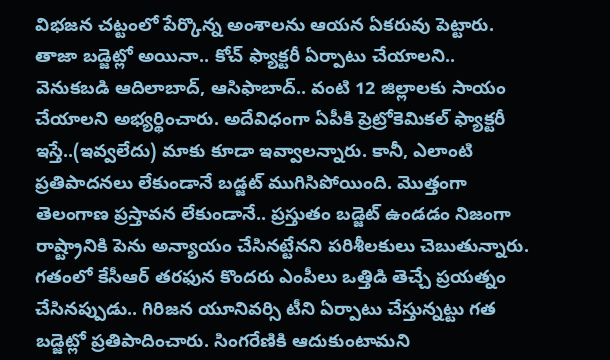విభజన చట్టంలో పేర్కొన్న అంశాలను ఆయన ఏకరువు పెట్టారు. తాజా బడ్జెట్లో అయినా.. కోచ్ ఫ్యాక్టరీ ఏర్పాటు చేయాలని.. వెనుకబడి ఆదిలాబాద్, ఆసిఫాబాద్.. వంటి 12 జిల్లాలకు సాయం చేయాలని అభ్యర్థించారు. అదేవిధంగా ఏపీకి ప్రెట్రోకెమికల్ ఫ్యాక్టరీ ఇస్తే..(ఇవ్వలేదు) మాకు కూడా ఇవ్వాలన్నారు. కానీ, ఎలాంటి ప్రతిపాదనలు లేకుండానే బడ్జట్ ముగిసిపోయింది. మొత్తంగా తెలంగాణ ప్రస్తావన లేకుండానే.. ప్రస్తుతం బడ్జెట్ ఉండడం నిజంగా రాష్ట్రానికి పెను అన్యాయం చేసినట్టేనని పరిశీలకులు చెబుతున్నారు.
గతంలో కేసీఆర్ తరఫున కొందరు ఎంపీలు ఒత్తిడి తెచ్చే ప్రయత్నం చేసినప్పుడు.. గిరిజన యూనివర్సి టీని ఏర్పాటు చేస్తున్నట్టు గత బడ్జెట్లో ప్రతిపాదించారు. సింగరేణికి ఆదుకుంటామని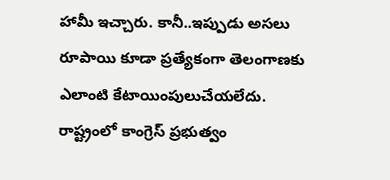హామీ ఇచ్చారు. కానీ..ఇప్పుడు అసలు రూపాయి కూడా ప్రత్యేకంగా తెలంగాణకు ఎలాంటి కేటాయింపులుచేయలేదు.
రాష్ట్రంలో కాంగ్రెస్ ప్రభుత్వం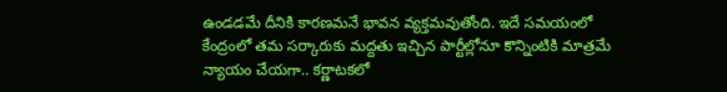ఉండడమే దీనికి కారణమనే భావన వ్యక్తమవుతోంది. ఇదే సమయంలో కేంద్రంలో తమ సర్కారుకు మద్దతు ఇచ్చిన పార్టీల్లోనూ కొన్నింటికి మాత్రమే న్యాయం చేయగా.. కర్ణాటకలో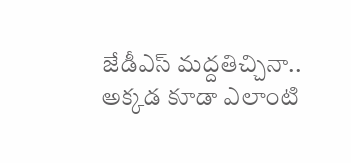జేడీఎస్ మద్దతిచ్చినా.. అక్కడ కూడా ఎలాంటి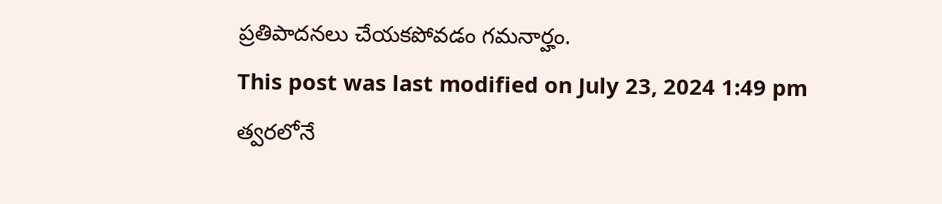ప్రతిపాదనలు చేయకపోవడం గమనార్హం.
This post was last modified on July 23, 2024 1:49 pm
త్వరలోనే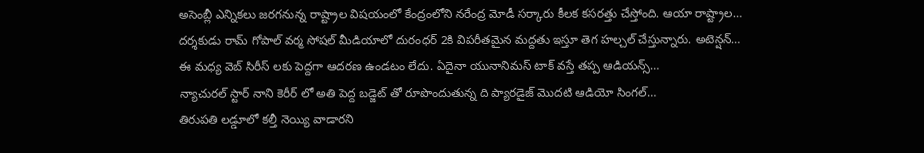అసెంబ్లీ ఎన్నికలు జరగనున్న రాష్ట్రాల విషయంలో కేంద్రంలోని నరేంద్ర మోడీ సర్కారు కీలక కసరత్తు చేస్తోంది. ఆయా రాష్ట్రాల…
దర్శకుడు రామ్ గోపాల్ వర్మ సోషల్ మీడియాలో దురంధర్ 2కి విపరీతమైన మద్దతు ఇస్తూ తెగ హల్చల్ చేస్తున్నారు. అటెన్షన్…
ఈ మధ్య వెబ్ సిరీస్ లకు పెద్దగా ఆదరణ ఉండటం లేదు. ఏదైనా యునానిమస్ టాక్ వస్తే తప్ప ఆడియన్స్…
న్యాచురల్ స్టార్ నాని కెరీర్ లో అతి పెద్ద బడ్జెట్ తో రూపొందుతున్న ది ప్యారడైజ్ మొదటి ఆడియో సింగల్…
తిరుపతి లడ్డూలో కల్తీ నెయ్యి వాడారని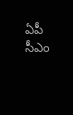ఏపీ సీఎం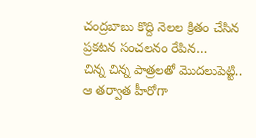చంద్రబాబు కొద్ది నెలల క్రితం చేసిన ప్రకటన సంచలనం రేపిన…
చిన్న చిన్న పాత్రలతో మొదలుపెట్టి.. ఆ తర్వాత హీరోగా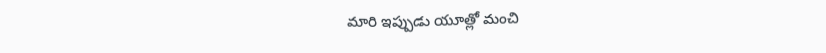మారి ఇప్పుడు యూత్లో మంచి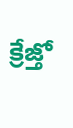క్రేజ్తో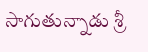సాగుతున్నాడు శ్రీ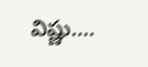విష్ణు.…